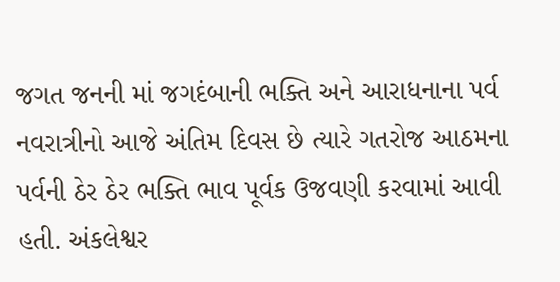જગત જનની માં જગદંબાની ભક્તિ અને આરાધનાના પર્વ નવરાત્રીનો આજે અંતિમ દિવસ છે ત્યારે ગતરોજ આઠમના પર્વની ઠેર ઠેર ભક્તિ ભાવ પૂર્વક ઉજવણી કરવામાં આવી હતી. અંકલેશ્વર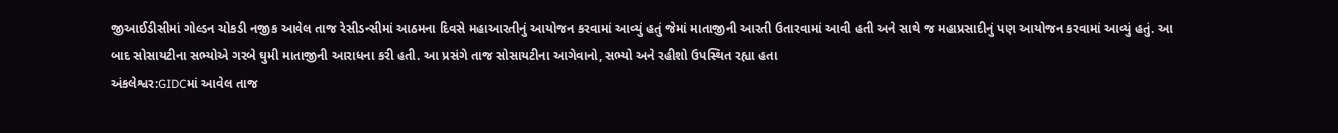જીઆઈડીસીમાં ગોલ્ડન ચોકડી નજીક આવેલ તાજ રેસીડન્સીમાં આઠમના દિવસે મહાઆરતીનું આયોજન કરવામાં આવ્યું હતું જેમાં માતાજીની આરતી ઉતારવામાં આવી હતી અને સાથે જ મહાપ્રસાદીનું પણ આયોજન કરવામાં આવ્યું હતું. આ બાદ સોસાયટીના સભ્યોએ ગરબે ઘુમી માતાજીની આરાધના કરી હતી. આ પ્રસંગે તાજ સોસાયટીના આગેવાનો, સભ્યો અને રહીશો ઉપસ્થિત રહ્યા હતા
અંકલેશ્વર:GIDCમાં આવેલ તાજ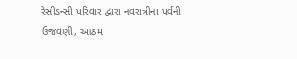રેસીડન્સી પરિવાર દ્વારા નવરાત્રીના પર્વની ઉજવણી, આઠમ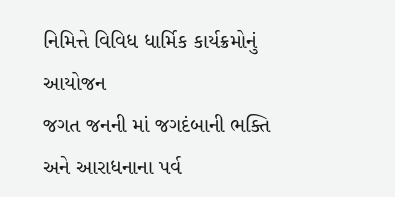નિમિત્તે વિવિધ ધાર્મિક કાર્યક્રમોનું આયોજન
જગત જનની માં જગદંબાની ભક્તિ અને આરાધનાના પર્વ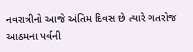નવરાત્રીનો આજે અંતિમ દિવસ છે ત્યારે ગતરોજ આઠમના પર્વની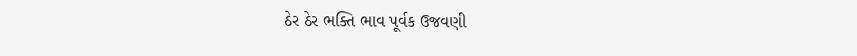ઠેર ઠેર ભક્તિ ભાવ પૂર્વક ઉજવણી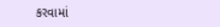કરવામાં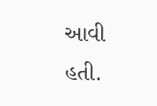આવી હતી.